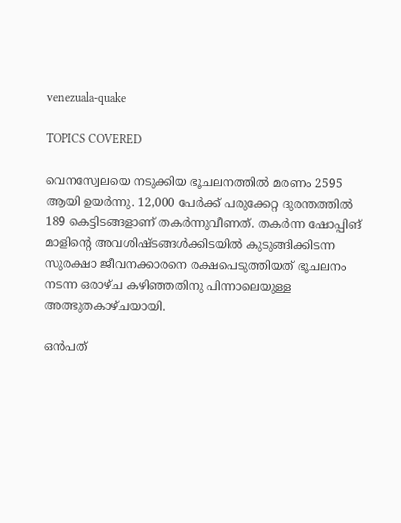venezuala-quake

TOPICS COVERED

വെനസ്വേലയെ നടുക്കിയ ഭൂചലനത്തില്‍ മരണം 2595 ആയി ഉയര്‍ന്നു. 12,000 പേര്‍ക്ക് പരുക്കേറ്റ ദുരന്തത്തില്‍ 189 കെട്ടിടങ്ങളാണ് തകര്‍ന്നുവീണത്. തകര്‍ന്ന ഷോപ്പിങ് മാളിന്റെ അവശിഷ്ടങ്ങള്‍ക്കിടയില്‍ കുടുങ്ങിക്കിടന്ന സുരക്ഷാ ജീവനക്കാരനെ രക്ഷപെടുത്തിയത് ഭൂചലനം നടന്ന ഒരാഴ്ച കഴിഞ്ഞതിനു പിന്നാലെയുള്ള അത്ഭുതകാഴ്ചയായി.

ഒൻപത്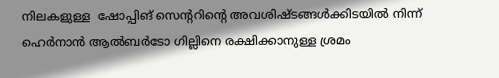നിലകളുള്ള  ഷോപ്പിങ് സെന്ററിന്റെ അവശിഷ്ടങ്ങൾക്കിടയിൽ നിന്ന് ഹെര്‍നാന്‍ ആല്‍ബര്‍ടോ ഗില്ലിനെ രക്ഷിക്കാനുള്ള ശ്രമം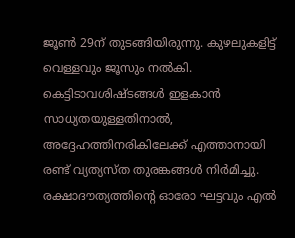ജൂണ്‍ 29ന് തുടങ്ങിയിരുന്നു. കുഴലുകളിട്ട് വെള്ളവും ജൂസും നല്‍കി. കെട്ടിടാവശിഷ്ടങ്ങൾ ഇളകാൻ സാധ്യതയുള്ളതിനാൽ, അദ്ദേഹത്തിനരികിലേക്ക് എത്താനായി രണ്ട് വ്യത്യസ്ത തുരങ്കങ്ങൾ നിർമിച്ചു. രക്ഷാദൗത്യത്തിന്റെ ഓരോ ഘട്ടവും എൽ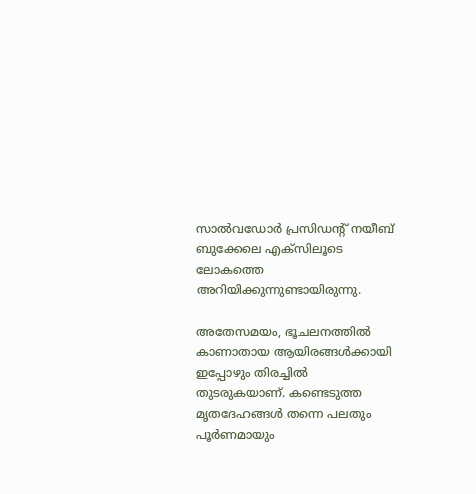സാൽവഡോർ പ്രസിഡന്റ് നയീബ് ബുക്കേലെ എക്സിലൂടെ ലോകത്തെ അറിയിക്കുന്നുണ്ടായിരുന്നു.

അതേസമയം, ഭൂചലനത്തില്‍ കാണാതായ ആയിരങ്ങള്‍ക്കായി ഇപ്പോഴും തിരച്ചില്‍ തുടരുകയാണ്. കണ്ടെടുത്ത മൃതദേഹങ്ങള്‍ തന്നെ പലതും പൂര്‍ണമായും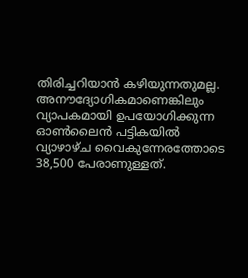തിരിച്ചറിയാന്‍ കഴിയുന്നതുമല്ല. അനൗദ്യോഗികമാണെങ്കിലും വ്യാപകമായി ഉപയോഗിക്കുന്ന ഓൺലൈൻ പട്ടികയിൽ വ്യാഴാഴ്ച വൈകുന്നേരത്തോടെ 38,500 പേരാണുള്ളത്.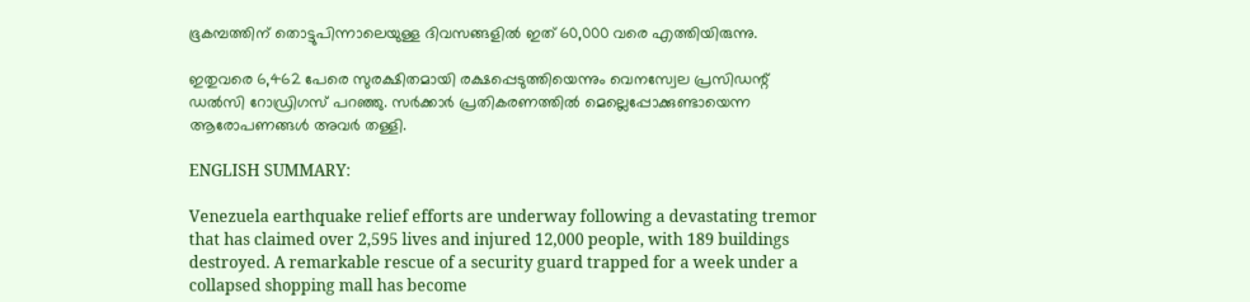ഭൂകമ്പത്തിന് തൊട്ടുപിന്നാലെയുള്ള ദിവസങ്ങളിൽ ഇത് 60,000 വരെ എത്തിയിരുന്നു.

ഇതുവരെ 6,462 പേരെ സുരക്ഷിതമായി രക്ഷപ്പെടുത്തിയെന്നും വെനസ്വേല പ്രസിഡന്റ് ഡല്‍സി റോഡ്രിഗസ് പറഞ്ഞു. സർക്കാർ പ്രതികരണത്തില്‍ മെല്ലെപ്പോക്കുണ്ടായെന്ന ആരോപണങ്ങള്‍ അവര്‍ തള്ളി.

ENGLISH SUMMARY:

Venezuela earthquake relief efforts are underway following a devastating tremor that has claimed over 2,595 lives and injured 12,000 people, with 189 buildings destroyed. A remarkable rescue of a security guard trapped for a week under a collapsed shopping mall has become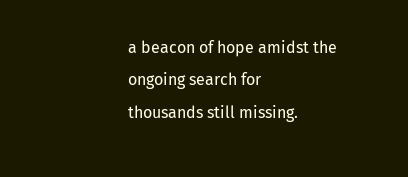a beacon of hope amidst the ongoing search for thousands still missing.